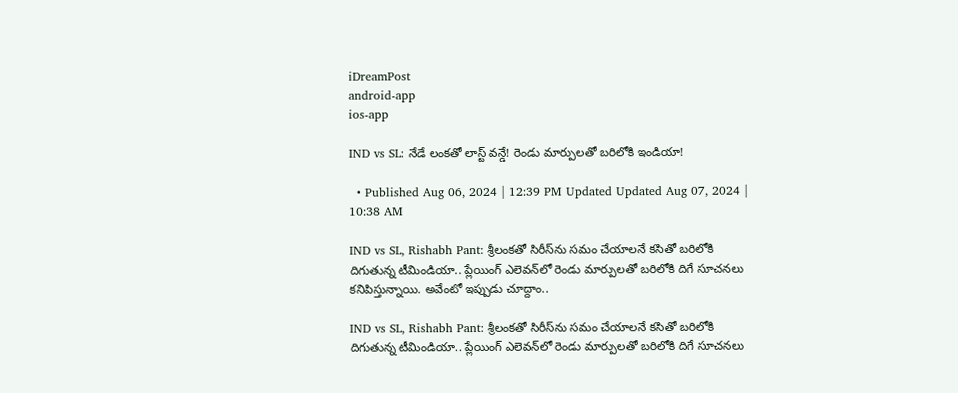iDreamPost
android-app
ios-app

IND vs SL: నేడే లంకతో లాస్ట్‌ వన్డే! రెండు మార్పులతో బరిలోకి ఇండియా!

  • Published Aug 06, 2024 | 12:39 PM Updated Updated Aug 07, 2024 | 10:38 AM

IND vs SL, Rishabh Pant: శ్రీలంకతో సిరీస్‌ను సమం చేయాలనే కసితో బరిలోకి దిగుతున్న టీమిండియా.. ప్లేయింగ్‌ ఎలెవన్‌లో రెండు మార్పులతో బరిలోకి దిగే సూచనలు కనిపిస్తున్నాయి. అవేంటో ఇప్పుడు చూద్దాం..

IND vs SL, Rishabh Pant: శ్రీలంకతో సిరీస్‌ను సమం చేయాలనే కసితో బరిలోకి దిగుతున్న టీమిండియా.. ప్లేయింగ్‌ ఎలెవన్‌లో రెండు మార్పులతో బరిలోకి దిగే సూచనలు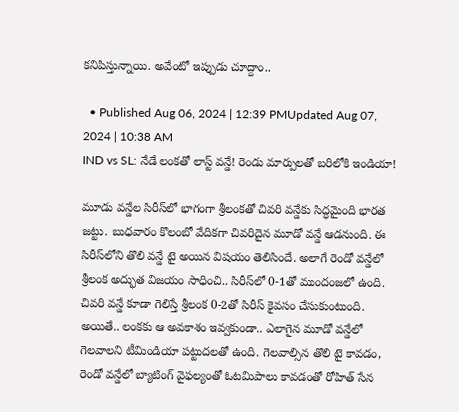కనిపిస్తున్నాయి. అవేంటో ఇప్పుడు చూద్దాం..

  • Published Aug 06, 2024 | 12:39 PMUpdated Aug 07, 2024 | 10:38 AM
IND vs SL: నేడే లంకతో లాస్ట్‌ వన్డే! రెండు మార్పులతో బరిలోకి ఇండియా!

మూడు వన్డేల సిరీస్‌లో భాగంగా శ్రీలంకతో చివరి వన్డేకు సిద్ధమైంది భారత జట్టు. బుధవారం కొలంబో వేదికగా చివరిదైన మూడో వన్డే ఆడనుంది. ఈ సిరీస్‌లోని తొలి వన్డే టై అయిన విషయం తెలిసిందే. అలాగే రెండో వన్డేలో శ్రీలంక అద్భుత విజయం సాధించి.. సిరీస్‌లో 0-1తో ముందంజలో ఉంది. చివరి వన్డే కూడా గెలిస్తే శ్రీలంక 0-2తో సిరీస్‌ కైవసం చేసుకుంటుంది. అయితే.. లంకకు ఆ అవకాశం ఇవ్వకుండా.. ఎలాగైన మూడో వన్డేలో గెలవాలని టీమిండియా పట్టుదలతో ఉంది. గెలవాల్సిన తొలి టై కావడం, రెండో వన్డేలో బ్యాటింగ్‌ వైఫల్యంతో ఓటమిపాలు కావడంతో రోహిత్‌ సేన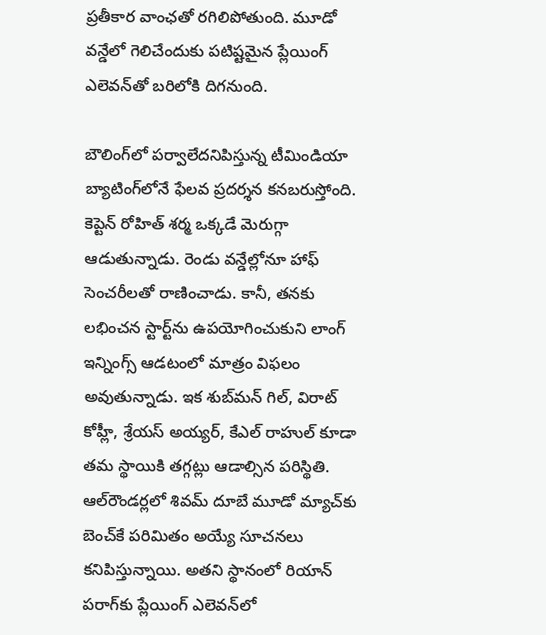ప్రతీకార వాంఛతో రగిలిపోతుంది. మూడో వన్డేలో గెలిచేందుకు పటిష్టమైన ప్లేయింగ్‌ ఎలెవన్‌తో బరిలోకి దిగనుంది.

బౌలింగ్‌లో పర్వాలేదనిపిస్తున్న టీమిండియా బ్యాటింగ్‌లోనే ఫేలవ ప్రదర్శన కనబరుస్తోంది. కెప్టెన్‌ రోహిత్‌ శర్మ ఒక్కడే మెరుగ్గా ఆడుతున్నాడు. రెండు వన్డేల్లోనూ హాఫ్‌ సెంచరీలతో రాణించాడు. కానీ, తనకు లభించన స్టార్ట్‌ను ఉపయోగించుకుని లాంగ్‌ ఇన్నింగ్స్‌ ఆడటంలో మాత్రం విఫలం అవుతున్నాడు. ఇక శుబ్‌మన్‌ గిల్‌, విరాట్‌ కోహ్లీ, శ్రేయస్‌ అయ్యర్‌, కేఎల్‌ రాహుల్‌ కూడా తమ స్థాయికి తగ్గట్లు ఆడాల్సిన పరిస్థితి. ఆల్‌రౌండర్లలో శివమ్‌ దూబే మూడో మ్యాచ్‌కు బెంచ్‌కే పరిమితం అయ్యే సూచనలు కనిపిస్తున్నాయి. అతని స్థానంలో రియాన్‌ పరాగ్‌కు ప్లేయింగ్‌ ఎలెవన్‌లో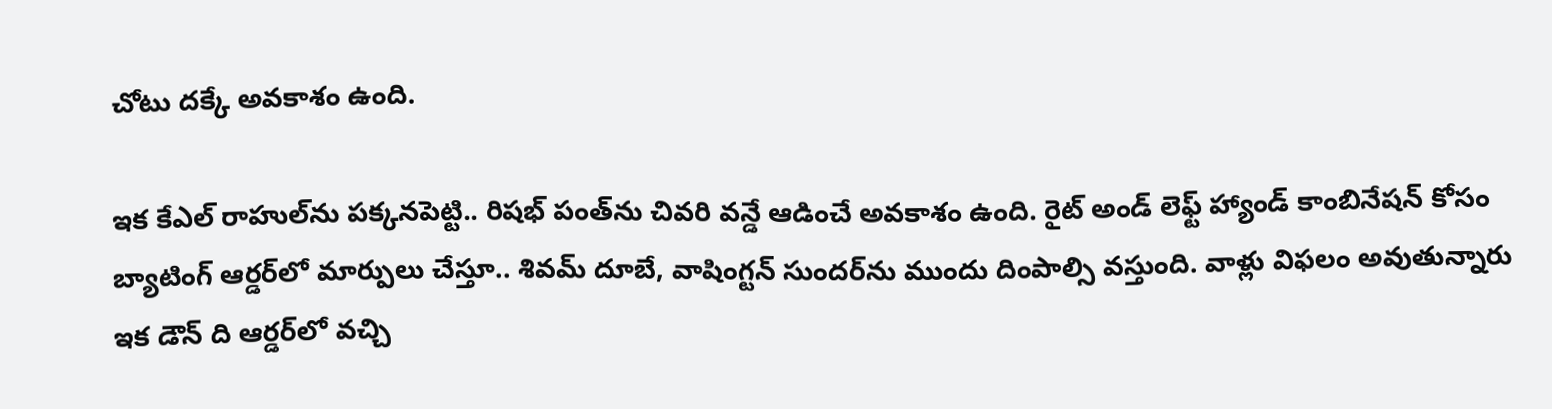చోటు దక్కే అవకాశం ఉంది.

ఇక కేఎల్‌ రాహుల్‌ను పక్కనపెట్టి.. రిషభ్ పంత్‌ను చివరి వన్డే ఆడించే అవకాశం ఉంది. రైట్‌ అండ్‌ లెఫ్ట్‌ హ్యాండ్‌ కాంబినేషన్‌ కోసం బ్యాటింగ్‌ ఆర్డర్‌లో మార్పులు చేస్తూ.. శివమ్‌ దూబే, వాషింగ్టన్‌ సుందర్‌ను ముందు దింపాల్సి వస్తుంది. వాళ్లు విఫలం అవుతున్నారు ఇక డౌన్‌ ది ఆర్డర్‌లో వచ్చి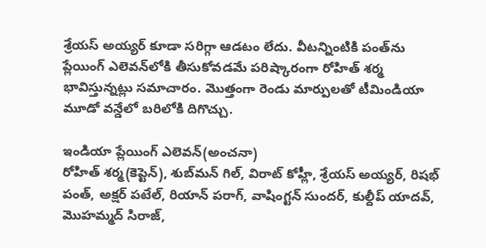శ్రేయస్‌ అయ్యర్‌ కూడా సరిగ్గా ఆడటం లేదు. వీటన్నింటికి పంత్‌ను ప్లేయింగ్‌ ఎలెవన్‌లోకి తీసుకోవడమే పరిష్కారంగా రోహిత్‌ శర్మ భావిస్తున్నట్లు సమాచారం. మొత్తంగా రెండు మార్పులతో టీమిండియా మూడో వన్డేలో బరిలోకి దిగొచ్చు.

ఇండియా ప్లేయింగ్‌ ఎలెవన్‌(అంచనా)
రోహిత్‌ శర్మ(కెప్టెన్‌), శుబ్‌మన్‌ గిల్‌, విరాట్‌ కోహ్లీ, శ్రేయస్‌ అయ్యర్‌, రిషభ్‌ పంత్‌, అక్షర్ పటేల్‌, రియాన్‌ పరాగ్‌, వాషింగ్టన్‌ సుందర్‌, కుల్దీప్‌ యాదవ్‌, మొహమ్మద్‌ సిరాజ్‌,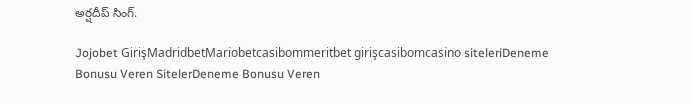అర్షదీప్‌ సింగ్‌.

Jojobet GirişMadridbetMariobetcasibommeritbet girişcasibomcasino siteleriDeneme Bonusu Veren SitelerDeneme Bonusu Veren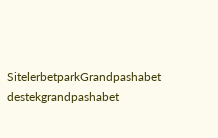SitelerbetparkGrandpashabet destekgrandpashabet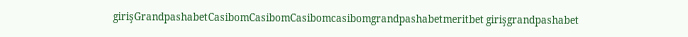girişGrandpashabetCasibomCasibomCasibomcasibomgrandpashabetmeritbet girişgrandpashabet